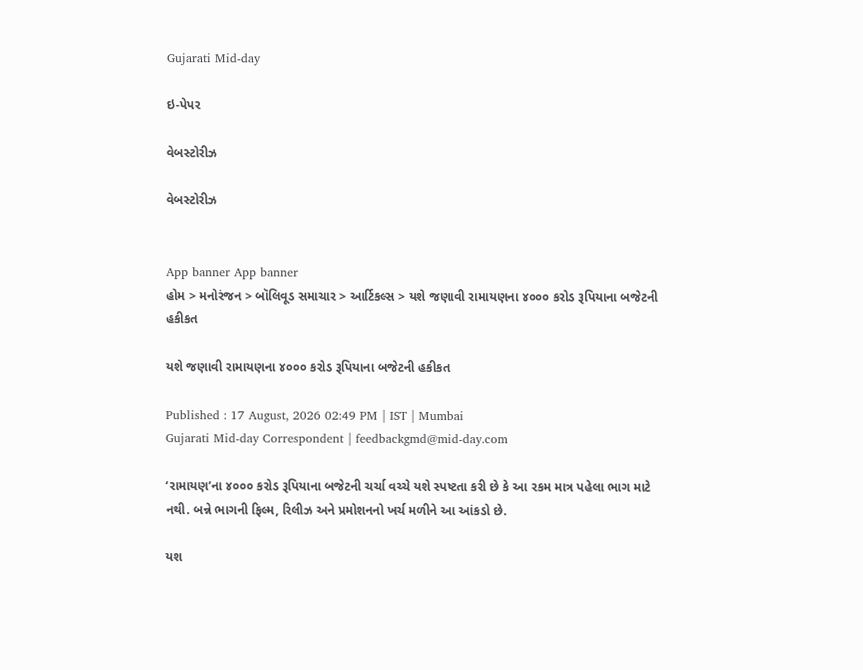Gujarati Mid-day

ઇ-પેપર

વેબસ્ટોરીઝ

વેબસ્ટોરીઝ


App banner App banner
હોમ > મનોરંજન > બૉલિવૂડ સમાચાર > આર્ટિકલ્સ > યશે જણાવી રામાયણના ૪૦૦૦ કરોડ રૂપિયાના બજેટની હકીકત

યશે જણાવી રામાયણના ૪૦૦૦ કરોડ રૂપિયાના બજેટની હકીકત

Published : 17 August, 2026 02:49 PM | IST | Mumbai
Gujarati Mid-day Correspondent | feedbackgmd@mid-day.com

‘રામાયણ’ના ૪૦૦૦ કરોડ રૂપિયાના બજેટની ચર્ચા વચ્ચે યશે સ્પષ્ટતા કરી છે કે આ રકમ માત્ર પહેલા ભાગ માટે નથી. બન્ને ભાગની ફિલ્મ, રિલીઝ અને પ્રમોશનનો ખર્ચ મળીને આ આંકડો છે.

યશ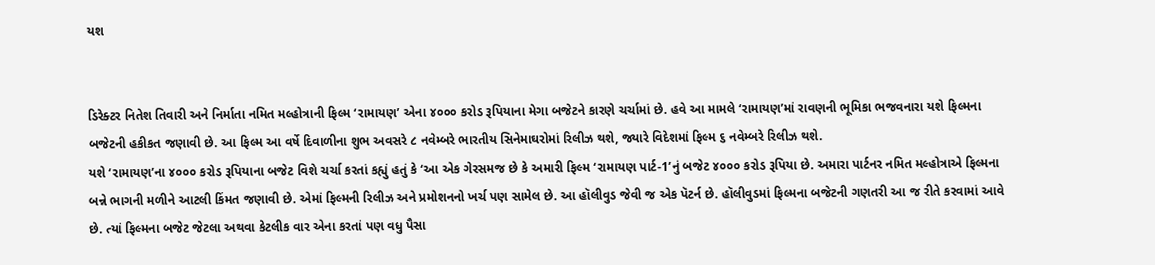યશ


ડિરેક્ટર નિતેશ તિવારી અને નિર્માતા નમિત મલ્હોત્રાની ફિલ્મ ‘રામાયણ’ એના ૪૦૦૦ કરોડ રૂપિયાના મેગા બજેટને કારણે ચર્ચામાં છે. હવે આ મામલે ‘રામાયણ’માં રાવણની ભૂમિકા ભજવનારા યશે ફિલ્મના બજેટની હકીકત જણાવી છે. આ ફિલ્મ આ વર્ષે દિવાળીના શુભ અવસરે ૮ નવેમ્બરે ભારતીય સિનેમાઘરોમાં રિલીઝ થશે, જ્યારે વિદેશમાં ફિલ્મ ૬ નવેમ્બરે રિલીઝ થશે.
યશે ‘રામાયણ’ના ૪૦૦૦ કરોડ રૂપિયાના બજેટ વિશે ચર્ચા કરતાં કહ્યું હતું કે ‘આ એક ગેરસમજ છે કે અમારી ફિલ્મ ‘રામાયણ પાર્ટ-1’નું બજેટ ૪૦૦૦ કરોડ રૂપિયા છે. અમારા પાર્ટનર નમિત મલ્હોત્રાએ ફિલ્મના બન્ને ભાગની મળીને આટલી કિંમત જણાવી છે. એમાં ફિલ્મની રિલીઝ અને પ્રમોશનનો ખર્ચ પણ સામેલ છે. આ હૉલીવુડ જેવી જ એક પૅટર્ન છે. હૉલીવુડમાં ફિલ્મના બજેટની ગણતરી આ જ રીતે કરવામાં આવે છે. ત્યાં ફિલ્મના બજેટ જેટલા અથવા કેટલીક વાર એના કરતાં પણ વધુ પૈસા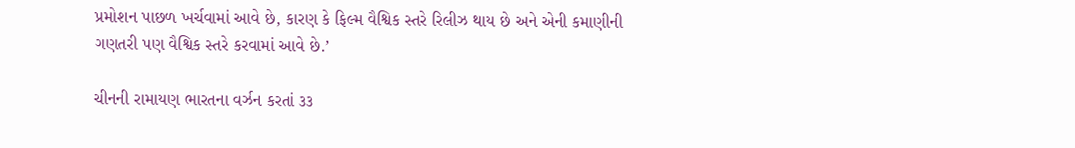પ્રમોશન પાછળ ખર્ચવામાં આવે છે, કારણ કે ફિલ્મ વૈશ્વિક સ્તરે રિલીઝ થાય છે અને એની કમાણીની ગણતરી પણ વૈશ્વિક સ્તરે કરવામાં આવે છે.’

ચીનની રામાયણ ભારતના વર્ઝન કરતાં ૩૩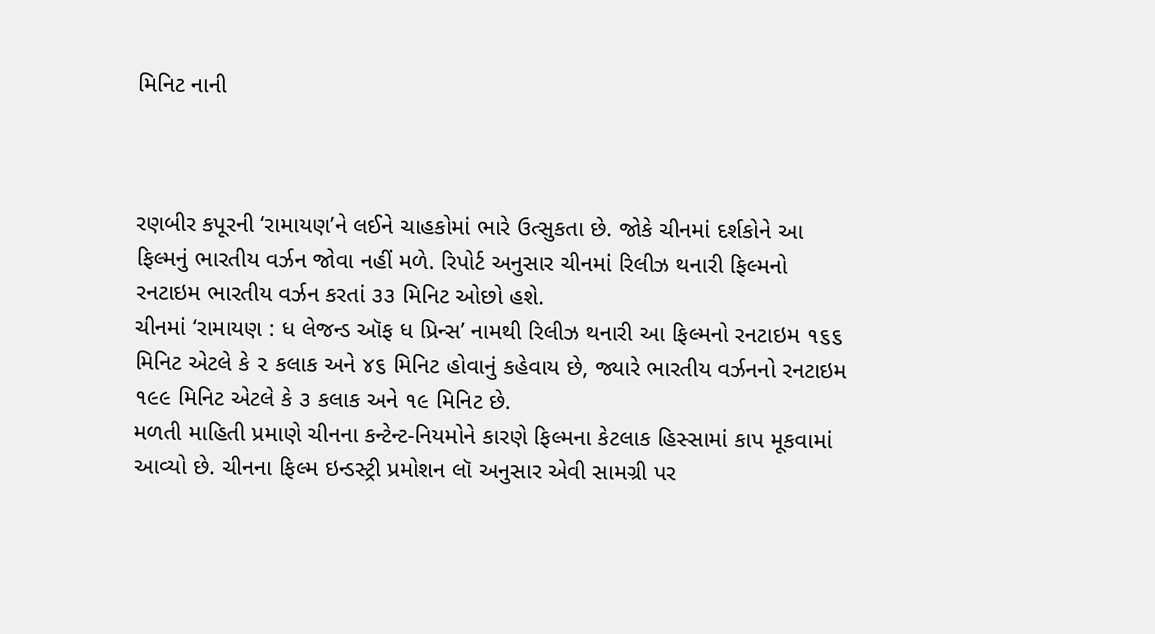મિનિટ નાની



રણબીર કપૂરની ‘રામાયણ’ને લઈને ચાહકોમાં ભારે ઉત્સુકતા છે. જોકે ચીનમાં દર્શકોને આ ફિલ્મનું ભારતીય વર્ઝન જોવા નહીં મળે. રિપોર્ટ અનુસાર ચીનમાં રિલીઝ થનારી ફિલ્મનો રનટાઇમ ભારતીય વર્ઝન કરતાં ૩૩ મિનિટ ઓછો હશે.
ચીનમાં ‘રામાયણ : ધ લેજન્ડ ઑફ ધ પ્રિન્સ’ નામથી રિલીઝ થનારી આ ફિલ્મનો રનટાઇમ ૧૬૬ મિનિટ એટલે કે ૨ કલાક અને ૪૬ મિનિટ હોવાનું કહેવાય છે, જ્યારે ભારતીય વર્ઝનનો રનટાઇમ ૧૯૯ મિનિટ એટલે કે ૩ કલાક અને ૧૯ મિનિટ છે.
મળતી માહિતી પ્રમાણે ચીનના કન્ટેન્ટ-નિયમોને કારણે ફિલ્મના કેટલાક હિસ્સામાં કાપ મૂકવામાં આવ્યો છે. ચીનના ફિલ્મ ઇન્ડસ્ટ્રી પ્રમોશન લૉ અનુસાર એવી સામગ્રી પર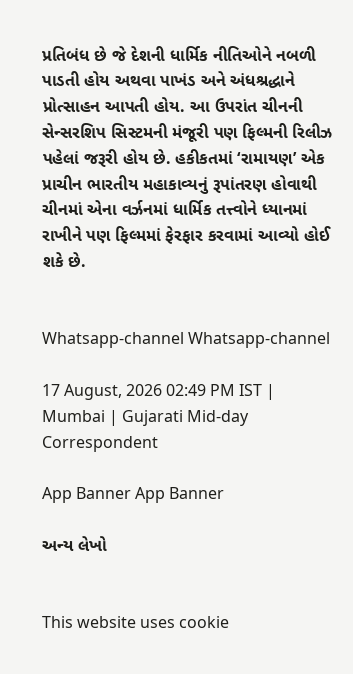પ્રતિબંધ છે જે દેશની ધાર્મિક નીતિઓને નબળી પાડતી હોય અથવા પાખંડ અને અંધશ્રદ્ધાને પ્રોત્સાહન આપતી હોય. આ ઉપરાંત ચીનની સેન્સરશિપ સિસ્ટમની મંજૂરી પણ ફિલ્મની રિલીઝ પહેલાં જરૂરી હોય છે. હકીકતમાં ‘રામાયણ’ એક પ્રાચીન ભારતીય મહાકાવ્યનું રૂપાંતરણ હોવાથી ચીનમાં એના વર્ઝનમાં ધાર્મિક તત્ત્વોને ધ્યાનમાં રાખીને પણ ફિલ્મમાં ફેરફાર કરવામાં આવ્યો હોઈ શકે છે.


Whatsapp-channel Whatsapp-channel

17 August, 2026 02:49 PM IST | Mumbai | Gujarati Mid-day Correspondent

App Banner App Banner

અન્ય લેખો


This website uses cookie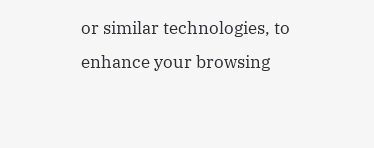or similar technologies, to enhance your browsing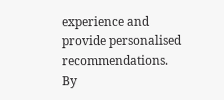experience and provide personalised recommendations. By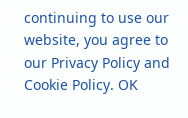continuing to use our website, you agree to our Privacy Policy and Cookie Policy. OK